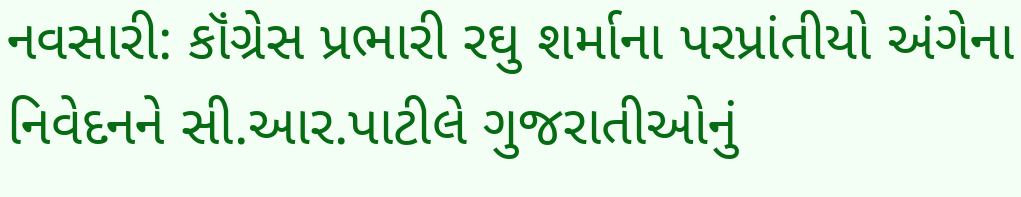નવસારી: કૉંગ્રેસ પ્રભારી રઘુ શર્માના પરપ્રાંતીયો અંગેના નિવેદનને સી.આર.પાટીલે ગુજરાતીઓનું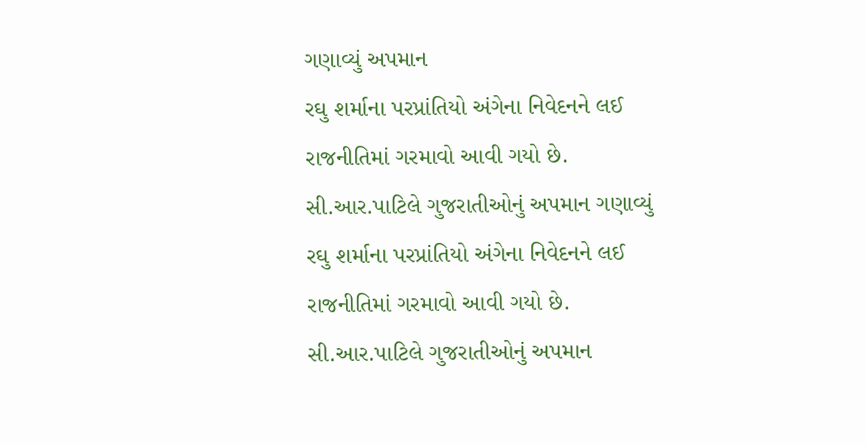ગણાવ્યું અપમાન
રઘુ શર્માના પરપ્રાંતિયો અંગેના નિવેદનને લઈ રાજનીતિમાં ગરમાવો આવી ગયો છે. સી.આર.પાટિલે ગુજરાતીઓનું અપમાન ગણાવ્યું
રઘુ શર્માના પરપ્રાંતિયો અંગેના નિવેદનને લઈ રાજનીતિમાં ગરમાવો આવી ગયો છે. સી.આર.પાટિલે ગુજરાતીઓનું અપમાન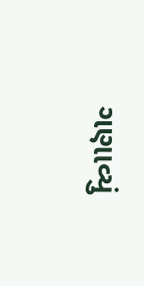ગણાવ્યું